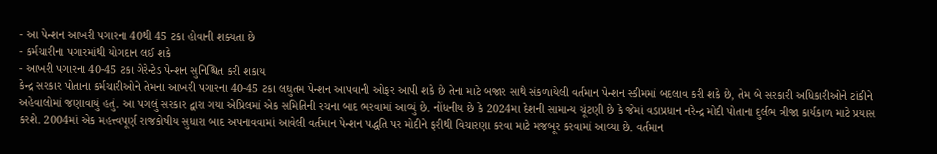- આ પેન્શન આખરી પગારના 40થી 45 ટકા હોવાની શક્યતા છે
- કર્મચારીના પગારમાંથી યોગદાન લઈ શકે
- આખરી પગારના 40-45 ટકા ગેરેન્ટેડ પેન્શન સુનિશ્ચિત કરી શકાય
કેન્દ્ર સરકાર પોતાના કર્મચારીઓને તેમના આખરી પગારના 40-45 ટકા લઘુતમ પેન્શન આપવાની ઓફર આપી શકે છે તેના માટે બજાર સાથે સંકળાયેલી વર્તમાન પેન્શન સ્કીમમાં બદલાવ કરી શકે છે, તેમ બે સરકારી અધિકારીઓને ટાંકીને અહેવાલોમાં જણાવાયું હતું. આ પગલું સરકાર દ્વારા ગયા એપ્રિલમાં એક સમિતિની રચના બાદ ભરવામાં આવ્યું છે. નોંધનીય છે કે 2024મા દેશની સામાન્ય ચૂંટણી છે કે જેમાં વડાપ્રધાન નરેન્દ્ર મોદી પોતાના દુર્લભ ત્રીજા કાર્યકાળ માટે પ્રયાસ કરશે. 2004માં એક મહત્ત્વપૂર્ણ રાજકોષીય સુધારા બાદ અપનાવવામાં આવેલી વર્તમાન પેન્શન પદ્ધતિ પર મોદીને ફરીથી વિચારણા કરવા માટે મજબૂર કરવામાં આવ્યા છે. વર્તમાન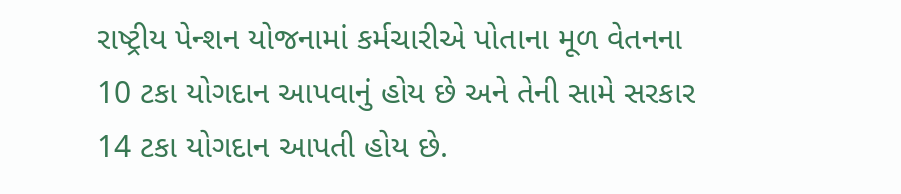રાષ્ટ્રીય પેન્શન યોજનામાં કર્મચારીએ પોતાના મૂળ વેતનના 10 ટકા યોગદાન આપવાનું હોય છે અને તેની સામે સરકાર 14 ટકા યોગદાન આપતી હોય છે.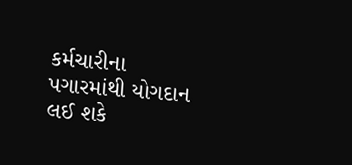કર્મચારીના પગારમાંથી યોગદાન લઈ શકે